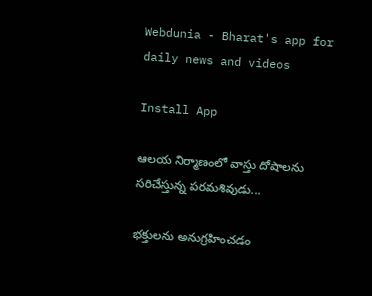Webdunia - Bharat's app for daily news and videos

Install App

ఆలయ నిర్మాణంలో వాస్తు దోషాలను సరిచేస్తున్న పరమశివుడు...

భక్తులను అనుగ్రహించడం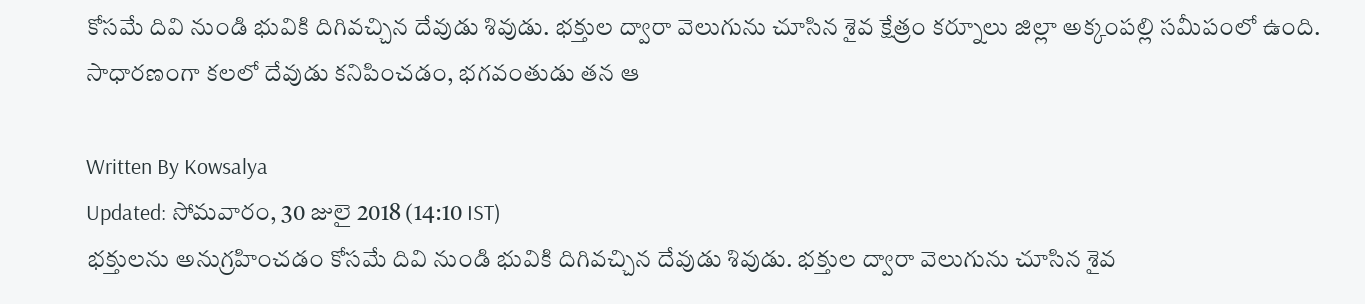కోసమే దివి నుండి భువికి దిగివచ్చిన దేవుడు శివుడు. భక్తుల ద్వారా వెలుగును చూసిన శైవ క్షేత్రం కర్నూలు జిల్లా అక్కంపల్లి సమీపంలో ఉంది. సాధారణంగా కలలో దేవుడు కనిపించడం, భగవంతుడు తన ఆ

Written By Kowsalya
Updated: సోమవారం, 30 జులై 2018 (14:10 IST)
భక్తులను అనుగ్రహించడం కోసమే దివి నుండి భువికి దిగివచ్చిన దేవుడు శివుడు. భక్తుల ద్వారా వెలుగును చూసిన శైవ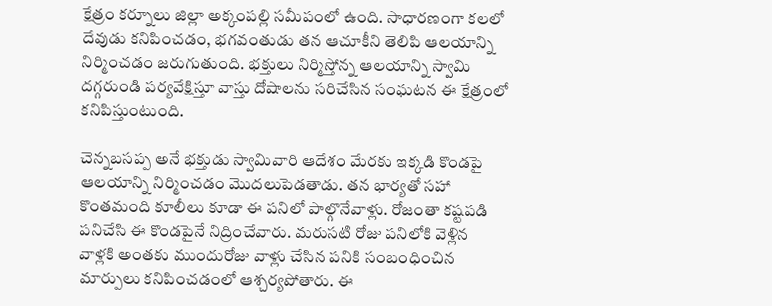క్షేత్రం కర్నూలు జిల్లా అక్కంపల్లి సమీపంలో ఉంది. సాధారణంగా కలలో దేవుడు కనిపించడం, భగవంతుడు తన ఆచూకీని తెలిపి ఆలయాన్ని నిర్మించడం జరుగుతుంది. భక్తులు నిర్మిస్తోన్న ఆలయాన్ని స్వామి దగ్గరుండి పర్యవేక్షిస్తూ వాస్తు దోషాలను సరిచేసిన సంఘటన ఈ క్షేత్రంలో కనిపిస్తుంటుంది.

చెన్నబసప్ప అనే భక్తుడు స్వామివారి ఆదేశం మేరకు ఇక్కడి కొండపై ఆలయాన్ని నిర్మించడం మెుదలుపెడతాడు. తన భార్యతో సహా కొంతమంది కూలీలు కూడా ఈ పనిలో పాల్గొనేవాళ్లు. రోజంతా కష్టపడి పనిచేసి ఈ కొండపైనే నిద్రించేవారు. మరుసటి రోజు పనిలోకి వెళ్లిన వాళ్లకి అంతకు ముందురోజు వాళ్లు చేసిన పనికి సంబంధించిన మార్పులు కనిపించడంలో ఆశ్చర్యపోతారు. ఈ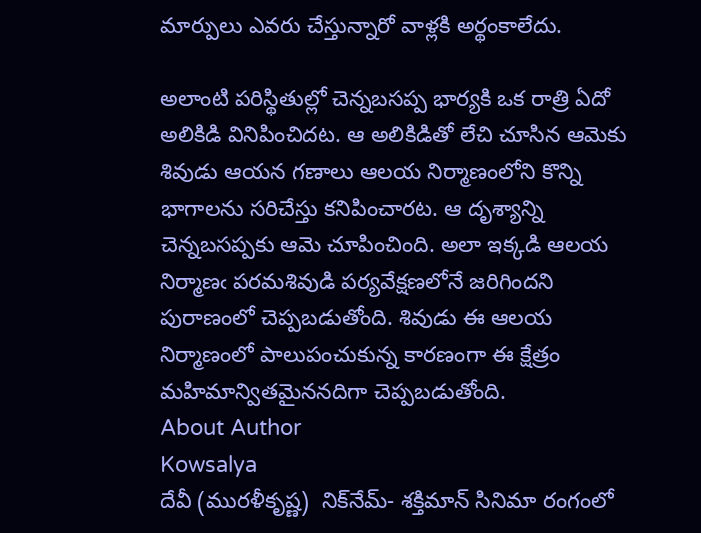మార్పులు ఎవరు చేస్తున్నారో వాళ్లకి అర్థంకాలేదు.

అలాంటి పరిస్థితుల్లో చెన్నబసప్ప భార్యకి ఒక రాత్రి ఏదో అలికిడి వినిపించిదట. ఆ అలికిడితో లేచి చూసిన ఆమెకు శివుడు ఆయన గణాలు ఆలయ నిర్మాణంలోని కొన్ని భాగాలను సరిచేస్తు కనిపించారట. ఆ దృశ్యాన్ని చెన్నబసప్పకు ఆమె చూపించింది. అలా ఇక్కడి ఆలయ నిర్మాణఁ పరమశివుడి పర్యవేక్షణలోనే జరిగిందని పురాణంలో చెప్పబడుతోంది. శివుడు ఈ ఆలయ నిర్మాణంలో పాలుపంచుకున్న కారణంగా ఈ క్షేత్రం మహిమాన్వితమైననదిగా చెప్పబడుతోంది.
About Author
Kowsalya
దేవీ (మురళీకృష్ణ)  నిక్‌నేమ్- శక్తిమాన్ సినిమా రంగంలో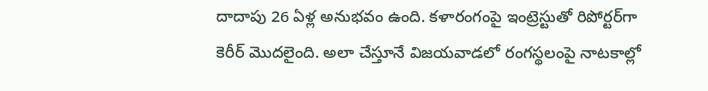దాదాపు 26 ఏళ్ల అనుభవం ఉంది. కళారంగంపై ఇంట్రెస్టుతో రిపోర్టర్‌గా కెరీర్ మొదలైంది. అలా చేస్తూనే విజయవాడలో రంగస్థలంపై నాటకాల్లో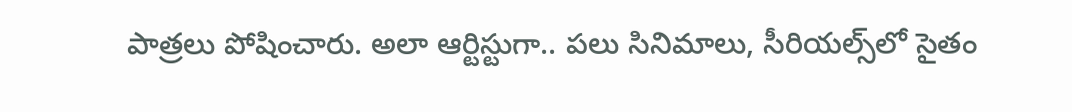పాత్రలు పోషించారు. అలా ఆర్టిస్టుగా.. పలు సినిమాలు, సీరియల్స్‌లో సైతం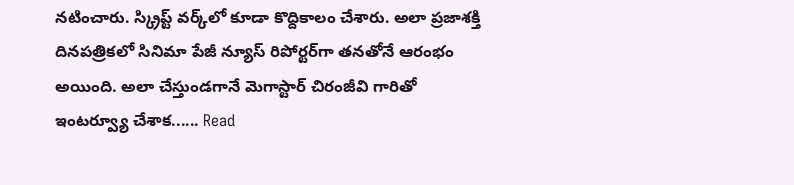నటించారు. స్క్రిప్ట్ వర్క్‌లో కూడా కొద్దికాలం చేశారు. అలా ప్రజాశక్తి దినపత్రికలో సినిమా పేజీ న్యూస్ రిపోర్టర్‌గా తనతోనే ఆరంభం అయింది. అలా చేస్తుండగానే మెగాస్టార్ చిరంజీవి గారితో ఇంటర్వ్యూ చేశాక...... Read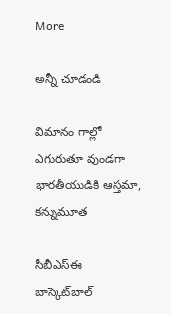More

అన్నీ చూడండి

విమానం గాల్లో ఎగురుతూ వుండగా భారతీయుడికి ఆస్తమా, కన్నుమూత

సీబీఎస్ఈ బాస్కెట్‌బాల్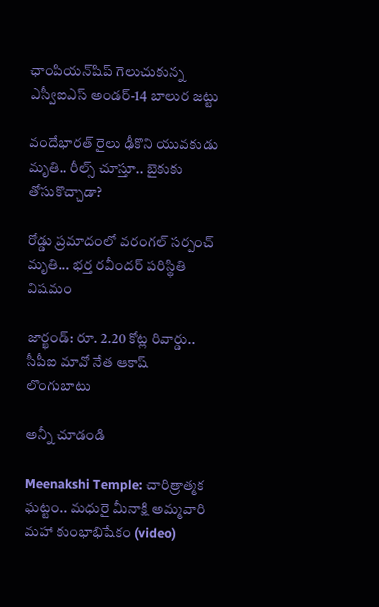ఛాంపియన్‌షిప్ గెలుచుకున్న ఎస్వీఐఎస్ అండర్-14 బాలుర జట్టు

వందేభారత్ రైలు ఢీకొని యువకుడు మృతి.. రీల్స్ చూస్తూ.. బైకుకు తోసుకొచ్చాడా?

రోడ్డు ప్రమాదంలో వరంగల్ సర్పంచ్ మృతి... భర్త రవీందర్ పరిస్థితి విషమం

జార్ఖండ్: రూ. 2.20 కోట్ల రివార్డు.. సీపీఐ మావో నేత ఆకాష్ లొంగుబాటు

అన్నీ చూడండి

Meenakshi Temple: చారిత్రాత్మక ఘట్టం.. మధురై మీనాక్షి అమ్మవారి మహా కుంభాభిషేకం (video)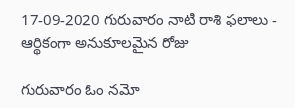17-09-2020 గురువారం నాటి రాశి ఫలాలు - ఆర్థికంగా అనుకూలమైన రోజు

గురువారం ఓం నమో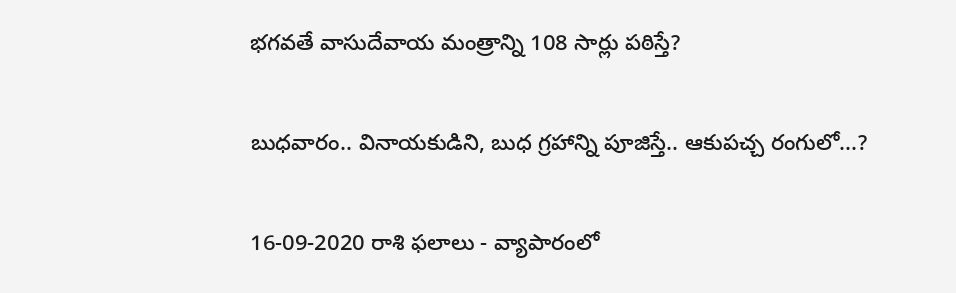భగవతే వాసుదేవాయ మంత్రాన్ని 108 సార్లు పఠిస్తే?

బుధవారం.. వినాయకుడిని, బుధ గ్రహాన్ని పూజిస్తే.. ఆకుపచ్చ రంగులో...?

16-09-2020 రాశి ఫలాలు - వ్యాపారంలో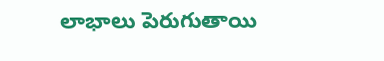లాభాలు పెరుగుతాయి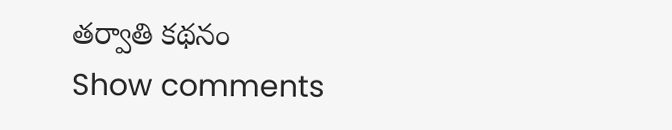తర్వాతి కథనం
Show comments